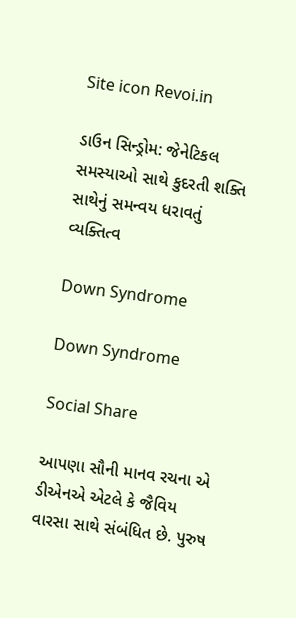Site icon Revoi.in

ડાઉન સિન્ડ્રોમ: જેનેટિકલ સમસ્યાઓ સાથે કુદરતી શક્તિ સાથેનું સમન્વય ધરાવતું વ્યક્તિત્વ

Down Syndrome

Down Syndrome

Social Share

આપણા સૌની માનવ રચના એ  ડીએનએ એટલે કે જૈવિય વારસા સાથે સંબંધિત છે. પુરુષ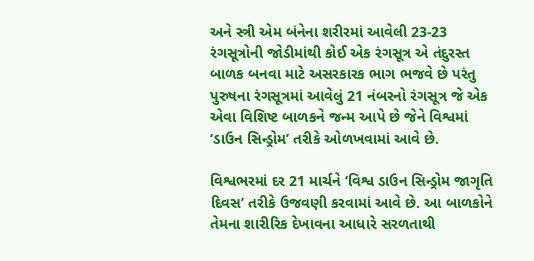અને સ્ત્રી એમ બંનેના શરીરમાં આવેલી 23-23 રંગસૂત્રોની જોડીમાંથી કોઈ એક રંગસૂત્ર એ તંદુરસ્ત બાળક બનવા માટે અસરકારક ભાગ ભજવે છે પરંતુ પુરુષના રંગસૂત્રમાં આવેલું 21 નંબરનો રંગસૂત્ર જે એક એવા વિશિષ્ટ બાળકને જન્મ આપે છે જેને વિશ્વમાં ‘ડાઉન સિન્ડ્રોમ’ તરીકે ઓળખવામાં આવે છે.

વિશ્વભરમાં દર 21 માર્ચને ‘વિશ્વ ડાઉન સિન્ડ્રોમ જાગૃતિ દિવસ’ તરીકે ઉજવણી કરવામાં આવે છે. આ બાળકોને તેમના શારીરિક દેખાવના આધારે સરળતાથી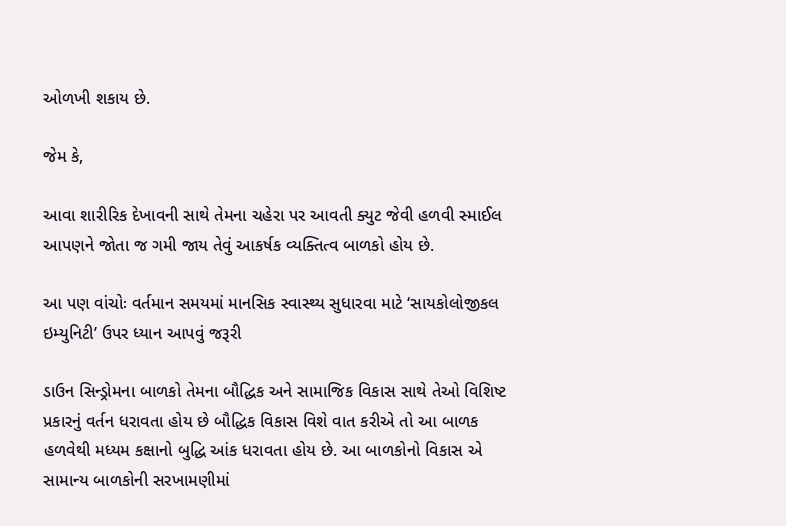ઓળખી શકાય છે.

જેમ કે,

આવા શારીરિક દેખાવની સાથે તેમના ચહેરા પર આવતી ક્યુટ જેવી હળવી સ્માઈલ આપણને જોતા જ ગમી જાય તેવું આકર્ષક વ્યક્તિત્વ બાળકો હોય છે.

આ પણ વાંચોઃ વર્તમાન સમયમાં માનસિક સ્વાસ્થ્ય સુધારવા માટે ‘સાયકોલોજીકલ ઇમ્યુનિટી’ ઉપર ધ્યાન આપવું જરૂરી

ડાઉન સિન્ડ્રોમના બાળકો તેમના બૌદ્ધિક અને સામાજિક વિકાસ સાથે તેઓ વિશિષ્ટ પ્રકારનું વર્તન ધરાવતા હોય છે બૌદ્ધિક વિકાસ વિશે વાત કરીએ તો આ બાળક હળવેથી મધ્યમ કક્ષાનો બુદ્ધિ આંક ધરાવતા હોય છે. આ બાળકોનો વિકાસ એ સામાન્ય બાળકોની સરખામણીમાં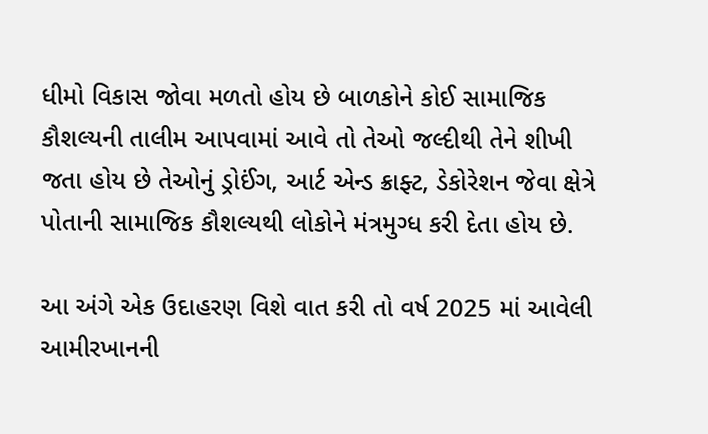ધીમો વિકાસ જોવા મળતો હોય છે બાળકોને કોઈ સામાજિક કૌશલ્યની તાલીમ આપવામાં આવે તો તેઓ જલ્દીથી તેને શીખી જતા હોય છે તેઓનું ડ્રોઈંગ, આર્ટ એન્ડ ક્રાફ્ટ, ડેકોરેશન જેવા ક્ષેત્રે પોતાની સામાજિક કૌશલ્યથી લોકોને મંત્રમુગ્ધ કરી દેતા હોય છે.

આ અંગે એક ઉદાહરણ વિશે વાત કરી તો વર્ષ 2025 માં આવેલી આમીરખાનની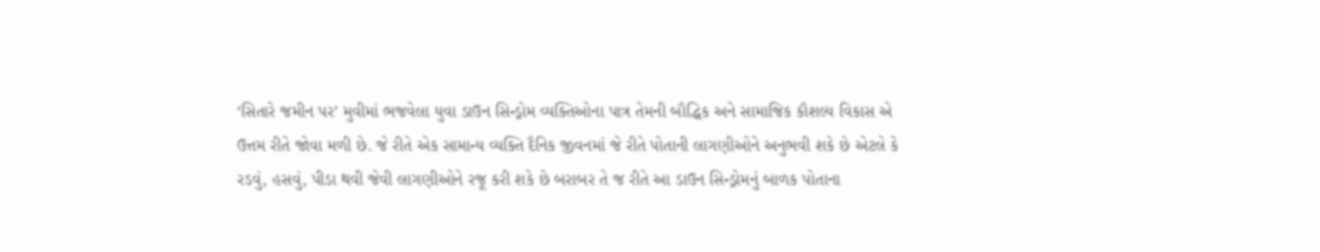‘સિતારે જમીન પર’ મુવીમાં ભજવેલા યુવા ડાઉન સિન્ડ્રોમ વ્યક્તિઓના પાત્ર તેમની બૌદ્ધિક અને સામાજિક કૌશલ્ય વિકાસ એ ઉત્તમ રીતે જોવા મળી છે. જે રીતે એક સામાન્ય વ્યક્તિ દૈનિક જીવનમાં જે રીતે પોતાની લાગણીઓને અનુભવી શકે છે એટલે કે રડવું, હસવું, પીડા થવી જેવી લાગણીઓને રજૂ કરી શકે છે બરાબર તે જ રીતે આ ડાઉન સિન્ડ્રોમનું બાળક પોતાના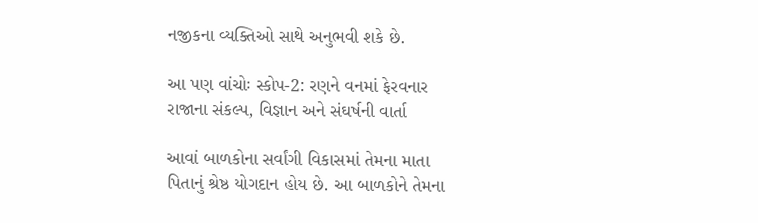નજીકના વ્યક્તિઓ સાથે અનુભવી શકે છે.

આ પણ વાંચોઃ સ્કોપ-2: રણને વનમાં ફેરવનાર રાજાના સંકલ્પ, વિજ્ઞાન અને સંઘર્ષની વાર્તા

આવાં બાળકોના સર્વાંગી વિકાસમાં તેમના માતા પિતાનું શ્રેષ્ઠ યોગદાન હોય છે. આ બાળકોને તેમના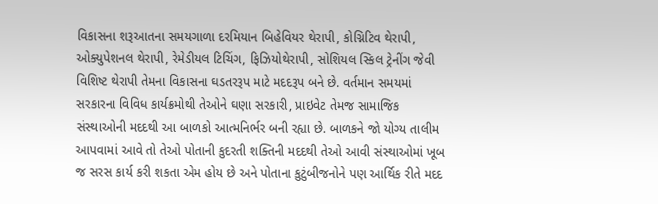વિકાસના શરૂઆતના સમયગાળા દરમિયાન બિહેવિયર થેરાપી, કોગ્નિટિવ થેરાપી, ઓક્યુપેશનલ થેરાપી, રેમેડીયલ ટિચિંગ, ફિઝિયોથેરાપી, સોશિયલ સ્કિલ ટ્રેનીંગ જેવી વિશિષ્ટ થેરાપી તેમના વિકાસના ઘડતરરૂપ માટે મદદરૂપ બને છે. વર્તમાન સમયમાં સરકારના વિવિધ કાર્યક્રમોથી તેઓને ઘણા સરકારી, પ્રાઇવેટ તેમજ સામાજિક સંસ્થાઓની મદદથી આ બાળકો આત્મનિર્ભર બની રહ્યા છે. બાળકને જો યોગ્ય તાલીમ આપવામાં આવે તો તેઓ પોતાની કુદરતી શક્તિની મદદથી તેઓ આવી સંસ્થાઓમાં ખૂબ જ સરસ કાર્ય કરી શકતા એમ હોય છે અને પોતાના કુટુંબીજનોને પણ આર્થિક રીતે મદદ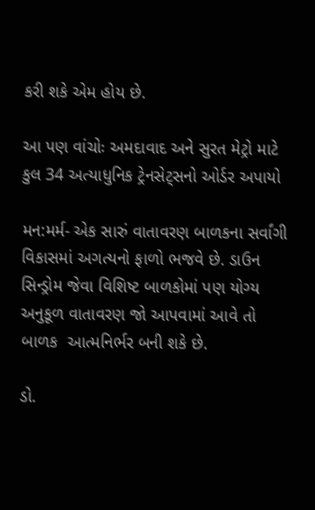કરી શકે એમ હોય છે.

આ પણ વાંચોઃ અમદાવાદ અને સુરત મેટ્રો માટે કુલ 34 અત્યાધુનિક ટ્રેનસેટ્સનો ઓર્ડર અપાયો

મન:મર્મ- એક સારું વાતાવરણ બાળકના સર્વાંગી વિકાસમાં અગત્યનો ફાળો ભજવે છે. ડાઉન સિન્ડ્રોમ જેવા વિશિષ્ટ બાળકોમાં પણ યોગ્ય અનુકૂળ વાતાવરણ જો આપવામાં આવે તો બાળક  આત્મનિર્ભર બની શકે છે.

ડો.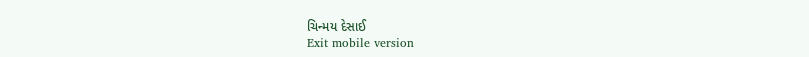ચિન્મય દેસાઈ
Exit mobile version